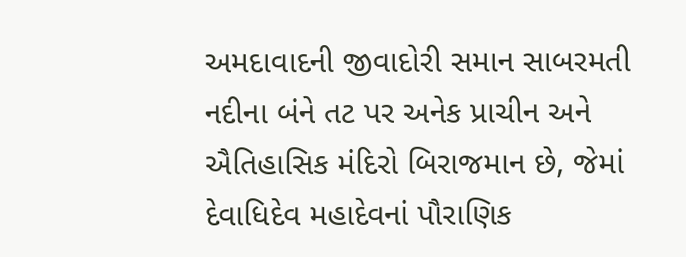અમદાવાદની જીવાદોરી સમાન સાબરમતી નદીના બંને તટ પર અનેક પ્રાચીન અને ઐતિહાસિક મંદિરો બિરાજમાન છે, જેમાં દેવાધિદેવ મહાદેવનાં પૌરાણિક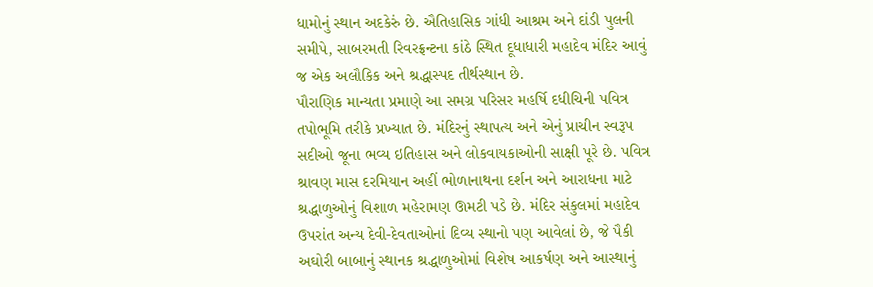ધામોનું સ્થાન અદકેરું છે. ઐતિહાસિક ગાંધી આશ્રમ અને દાંડી પુલની સમીપે, સાબરમતી રિવરફ્રન્ટના કાંઠે સ્થિત દૂધાધારી મહાદેવ મંદિર આવું જ એક અલૌકિક અને શ્રદ્ધાસ્પદ તીર્થસ્થાન છે.
પૌરાણિક માન્યતા પ્રમાણે આ સમગ્ર પરિસર મહર્ષિ દધીચિની પવિત્ર તપોભૂમિ તરીકે પ્રખ્યાત છે. મંદિરનું સ્થાપત્ય અને એનું પ્રાચીન સ્વરૂપ સદીઓ જૂના ભવ્ય ઇતિહાસ અને લોકવાયકાઓની સાક્ષી પૂરે છે. પવિત્ર શ્રાવણ માસ દરમિયાન અહીં ભોળાનાથના દર્શન અને આરાધના માટે શ્રદ્ધાળુઓનું વિશાળ મહેરામણ ઊમટી પડે છે. મંદિર સંકુલમાં મહાદેવ ઉપરાંત અન્ય દેવી-દેવતાઓનાં દિવ્ય સ્થાનો પણ આવેલાં છે, જે પૈકી અઘોરી બાબાનું સ્થાનક શ્રદ્ધાળુઓમાં વિશેષ આકર્ષણ અને આસ્થાનું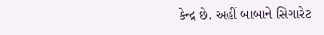કેન્દ્ર છે. અહીં બાબાને સિગારેટ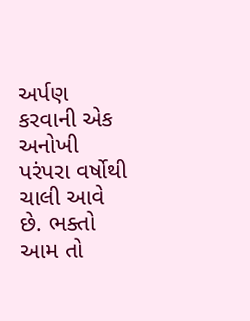અર્પણ કરવાની એક અનોખી પરંપરા વર્ષોથી ચાલી આવે છે. ભક્તો આમ તો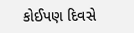કોઈપણ દિવસે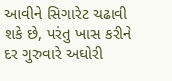આવીને સિગારેટ ચઢાવી શકે છે, પરંતુ ખાસ કરીને દર ગુરુવારે અઘોરી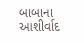બાબાના આશીર્વાદ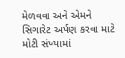મેળવવા અને એમને સિગારેટ અર્પણ કરવા માટે મોટી સંખ્યામાં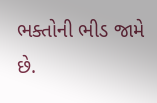ભક્તોની ભીડ જામે છે.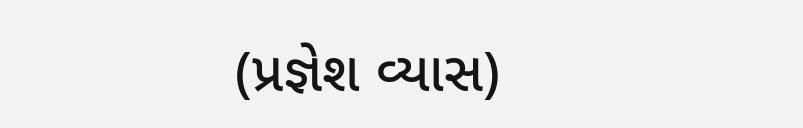(પ્રજ્ઞેશ વ્યાસ)